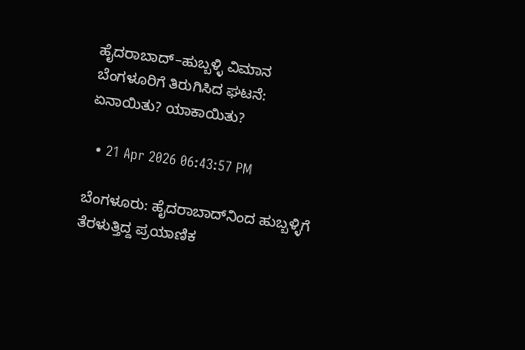ಹೈದರಾಬಾದ್–ಹುಬ್ಬಳ್ಳಿ ವಿಮಾನ ಬೆಂಗಳೂರಿಗೆ ತಿರುಗಿಸಿದ ಘಟನೆ: ಏನಾಯಿತು? ಯಾಕಾಯಿತು?

  • 21 Apr 2026 06:43:57 PM

ಬೆಂಗಳೂರು: ಹೈದರಾಬಾದ್‌ನಿಂದ ಹುಬ್ಬಳ್ಳಿಗೆ ತೆರಳುತ್ತಿದ್ದ ಪ್ರಯಾಣಿಕ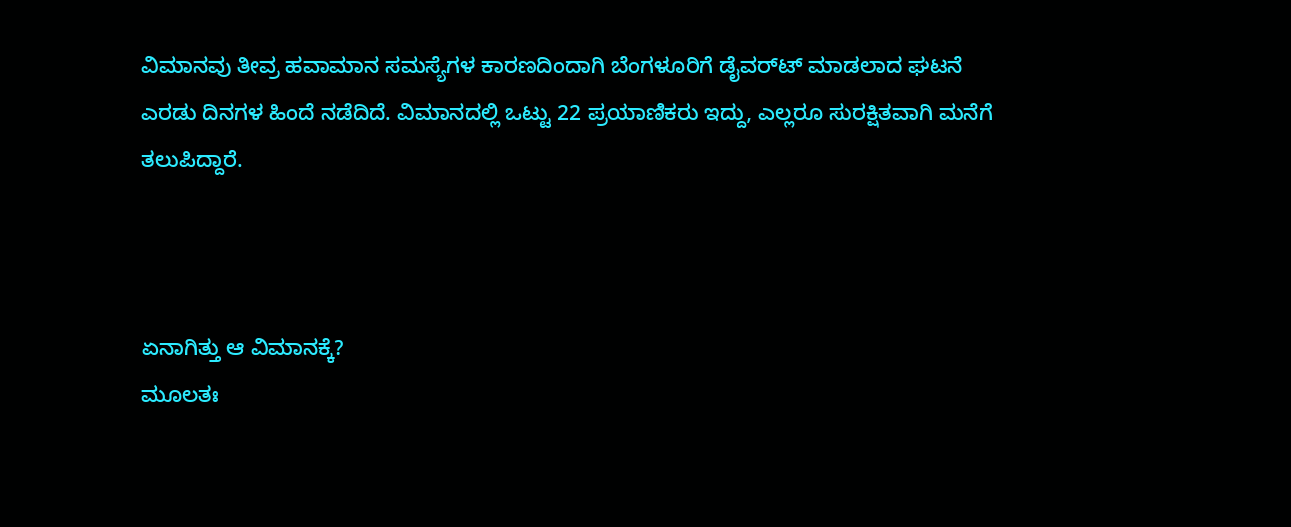ವಿಮಾನವು ತೀವ್ರ ಹವಾಮಾನ ಸಮಸ್ಯೆಗಳ ಕಾರಣದಿಂದಾಗಿ ಬೆಂಗಳೂರಿಗೆ ಡೈವರ್‌ಟ್ ಮಾಡಲಾದ ಘಟನೆ ಎರಡು ದಿನಗಳ ಹಿಂದೆ ನಡೆದಿದೆ. ವಿಮಾನದಲ್ಲಿ ಒಟ್ಟು 22 ಪ್ರಯಾಣಿಕರು ಇದ್ದು, ಎಲ್ಲರೂ ಸುರಕ್ಷಿತವಾಗಿ ಮನೆಗೆ ತಲುಪಿದ್ದಾರೆ.



ಏನಾಗಿತ್ತು ಆ ವಿಮಾನಕ್ಕೆ?
ಮೂಲತಃ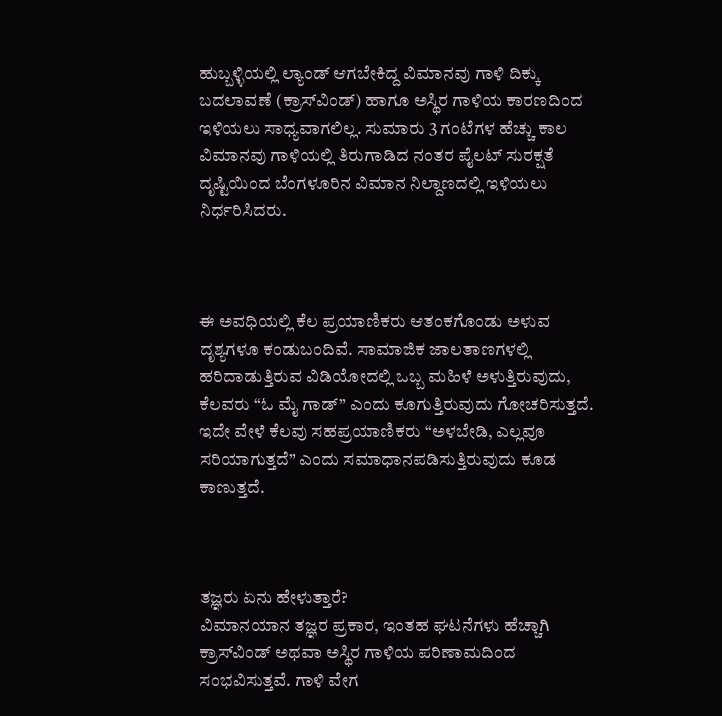ಹುಬ್ಬಳ್ಳಿಯಲ್ಲಿ ಲ್ಯಾಂಡ್ ಆಗಬೇಕಿದ್ದ ವಿಮಾನವು ಗಾಳಿ ದಿಕ್ಕು ಬದಲಾವಣೆ (ಕ್ರಾಸ್‌ವಿಂಡ್) ಹಾಗೂ ಅಸ್ಥಿರ ಗಾಳಿಯ ಕಾರಣದಿಂದ ಇಳಿಯಲು ಸಾಧ್ಯವಾಗಲಿಲ್ಲ. ಸುಮಾರು 3 ಗಂಟೆಗಳ ಹೆಚ್ಚು ಕಾಲ ವಿಮಾನವು ಗಾಳಿಯಲ್ಲಿ ತಿರುಗಾಡಿದ ನಂತರ ಪೈಲಟ್ ಸುರಕ್ಷತೆ ದೃಷ್ಟಿಯಿಂದ ಬೆಂಗಳೂರಿನ ವಿಮಾನ ನಿಲ್ದಾಣದಲ್ಲಿ ಇಳಿಯಲು ನಿರ್ಧರಿಸಿದರು.



ಈ ಅವಧಿಯಲ್ಲಿ ಕೆಲ ಪ್ರಯಾಣಿಕರು ಆತಂಕಗೊಂಡು ಅಳುವ ದೃಶ್ಯಗಳೂ ಕಂಡುಬಂದಿವೆ. ಸಾಮಾಜಿಕ ಜಾಲತಾಣಗಳಲ್ಲಿ ಹರಿದಾಡುತ್ತಿರುವ ವಿಡಿಯೋದಲ್ಲಿ ಒಬ್ಬ ಮಹಿಳೆ ಅಳುತ್ತಿರುವುದು, ಕೆಲವರು “ಓ ಮೈ ಗಾಡ್” ಎಂದು ಕೂಗುತ್ತಿರುವುದು ಗೋಚರಿಸುತ್ತದೆ. ಇದೇ ವೇಳೆ ಕೆಲವು ಸಹಪ್ರಯಾಣಿಕರು “ಅಳಬೇಡಿ, ಎಲ್ಲವೂ ಸರಿಯಾಗುತ್ತದೆ” ಎಂದು ಸಮಾಧಾನಪಡಿಸುತ್ತಿರುವುದು ಕೂಡ ಕಾಣುತ್ತದೆ.



ತಜ್ಞರು ಏನು ಹೇಳುತ್ತಾರೆ?
ವಿಮಾನಯಾನ ತಜ್ಞರ ಪ್ರಕಾರ, ಇಂತಹ ಘಟನೆಗಳು ಹೆಚ್ಚಾಗಿ ಕ್ರಾಸ್‌ವಿಂಡ್ ಅಥವಾ ಅಸ್ಥಿರ ಗಾಳಿಯ ಪರಿಣಾಮದಿಂದ ಸಂಭವಿಸುತ್ತವೆ. ಗಾಳಿ ವೇಗ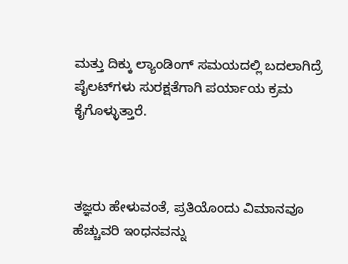ಮತ್ತು ದಿಕ್ಕು ಲ್ಯಾಂಡಿಂಗ್ ಸಮಯದಲ್ಲಿ ಬದಲಾಗಿದ್ರೆ ಪೈಲಟ್‌ಗಳು ಸುರಕ್ಷತೆಗಾಗಿ ಪರ್ಯಾಯ ಕ್ರಮ ಕೈಗೊಳ್ಳುತ್ತಾರೆ.



ತಜ್ಞರು ಹೇಳುವಂತೆ, ಪ್ರತಿಯೊಂದು ವಿಮಾನವೂ ಹೆಚ್ಚುವರಿ ಇಂಧನವನ್ನು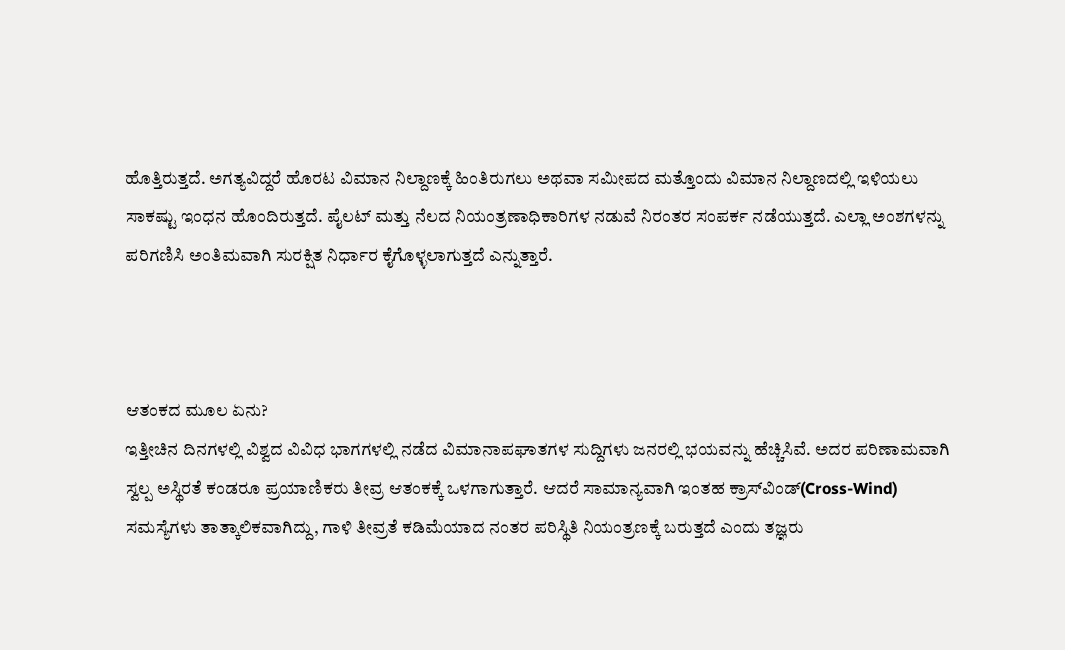ಹೊತ್ತಿರುತ್ತದೆ. ಅಗತ್ಯವಿದ್ದರೆ ಹೊರಟ ವಿಮಾನ ನಿಲ್ದಾಣಕ್ಕೆ ಹಿಂತಿರುಗಲು ಅಥವಾ ಸಮೀಪದ ಮತ್ತೊಂದು ವಿಮಾನ ನಿಲ್ದಾಣದಲ್ಲಿ ಇಳಿಯಲು ಸಾಕಷ್ಟು ಇಂಧನ ಹೊಂದಿರುತ್ತದೆ. ಪೈಲಟ್ ಮತ್ತು ನೆಲದ ನಿಯಂತ್ರಣಾಧಿಕಾರಿಗಳ ನಡುವೆ ನಿರಂತರ ಸಂಪರ್ಕ ನಡೆಯುತ್ತದೆ. ಎಲ್ಲಾ ಅಂಶಗಳನ್ನು ಪರಿಗಣಿಸಿ ಅಂತಿಮವಾಗಿ ಸುರಕ್ಷಿತ ನಿರ್ಧಾರ ಕೈಗೊಳ್ಳಲಾಗುತ್ತದೆ ಎನ್ನುತ್ತಾರೆ.



ಆತಂಕದ ಮೂಲ ಏನು?
ಇತ್ತೀಚಿನ ದಿನಗಳಲ್ಲಿ ವಿಶ್ವದ ವಿವಿಧ ಭಾಗಗಳಲ್ಲಿ ನಡೆದ ವಿಮಾನಾಪಘಾತಗಳ ಸುದ್ದಿಗಳು ಜನರಲ್ಲಿ ಭಯವನ್ನು ಹೆಚ್ಚಿಸಿವೆ. ಅದರ ಪರಿಣಾಮವಾಗಿ ಸ್ವಲ್ಪ ಅಸ್ಥಿರತೆ ಕಂಡರೂ ಪ್ರಯಾಣಿಕರು ತೀವ್ರ ಆತಂಕಕ್ಕೆ ಒಳಗಾಗುತ್ತಾರೆ. ಆದರೆ ಸಾಮಾನ್ಯವಾಗಿ ಇಂತಹ ಕ್ರಾಸ್‌ವಿಂಡ್(Cross-Wind) ಸಮಸ್ಯೆಗಳು ತಾತ್ಕಾಲಿಕವಾಗಿದ್ದು, ಗಾಳಿ ತೀವ್ರತೆ ಕಡಿಮೆಯಾದ ನಂತರ ಪರಿಸ್ಥಿತಿ ನಿಯಂತ್ರಣಕ್ಕೆ ಬರುತ್ತದೆ ಎಂದು ತಜ್ಞರು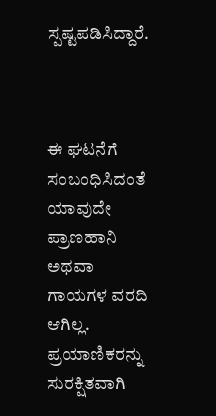ಸ್ಪಷ್ಟಪಡಿಸಿದ್ದಾರೆ.



ಈ ಘಟನೆಗೆ ಸಂಬಂಧಿಸಿದಂತೆ ಯಾವುದೇ ಪ್ರಾಣಹಾನಿ ಅಥವಾ ಗಾಯಗಳ ವರದಿ ಆಗಿಲ್ಲ. ಪ್ರಯಾಣಿಕರನ್ನು ಸುರಕ್ಷಿತವಾಗಿ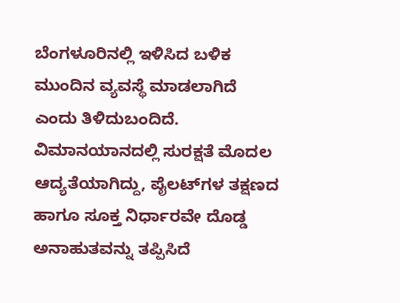ಬೆಂಗಳೂರಿನಲ್ಲಿ ಇಳಿಸಿದ ಬಳಿಕ ಮುಂದಿನ ವ್ಯವಸ್ಥೆ ಮಾಡಲಾಗಿದೆ ಎಂದು ತಿಳಿದುಬಂದಿದೆ. ವಿಮಾನಯಾನದಲ್ಲಿ ಸುರಕ್ಷತೆ ಮೊದಲ ಆದ್ಯತೆಯಾಗಿದ್ದು, ಪೈಲಟ್‌ಗಳ ತಕ್ಷಣದ ಹಾಗೂ ಸೂಕ್ತ ನಿರ್ಧಾರವೇ ದೊಡ್ಡ ಅನಾಹುತವನ್ನು ತಪ್ಪಿಸಿದೆ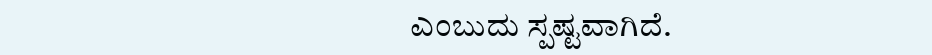ಎಂಬುದು ಸ್ಪಷ್ಟವಾಗಿದೆ.